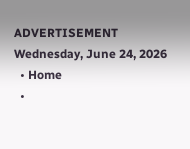ADVERTISEMENT
Wednesday, June 24, 2026
  • Home
  •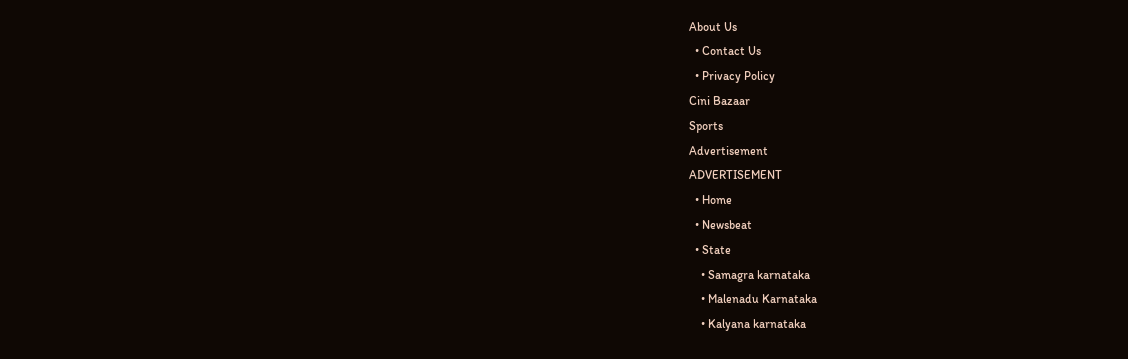About Us
  • Contact Us
  • Privacy Policy
Cini Bazaar
Sports
Advertisement
ADVERTISEMENT
  • Home
  • Newsbeat
  • State
    • Samagra karnataka
    • Malenadu Karnataka
    • Kalyana karnataka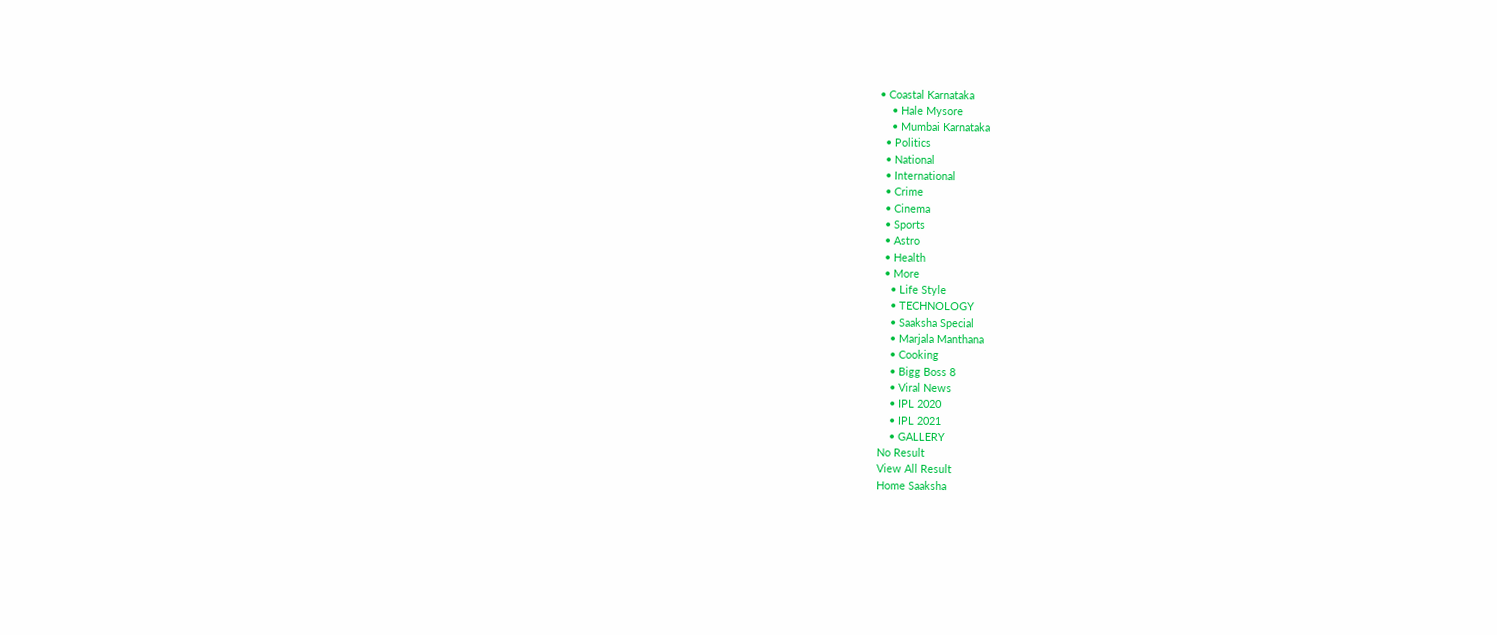• Coastal Karnataka
    • Hale Mysore
    • Mumbai Karnataka
  • Politics
  • National
  • International
  • Crime
  • Cinema
  • Sports
  • Astro
  • Health
  • More
    • Life Style
    • TECHNOLOGY
    • Saaksha Special
    • Marjala Manthana
    • Cooking
    • Bigg Boss 8
    • Viral News
    • IPL 2020
    • IPL 2021
    • GALLERY
No Result
View All Result
Home Saaksha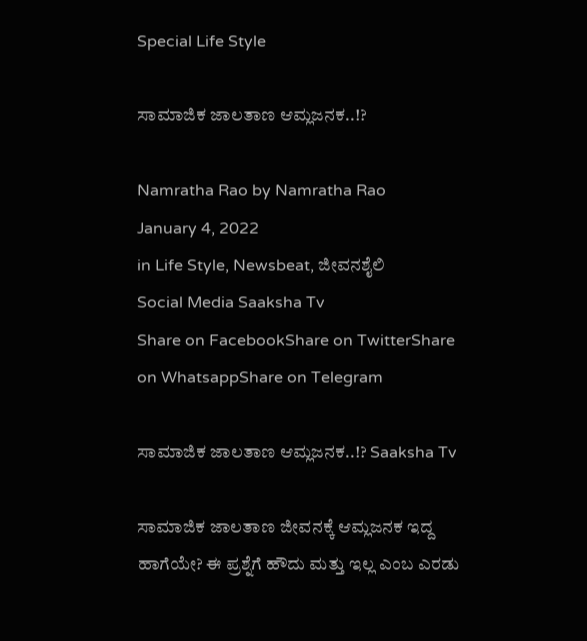Special Life Style

ಸಾಮಾಜಿಕ ಜಾಲತಾಣ ಆಮ್ಲಜನಕ..!?

Namratha Rao by Namratha Rao
January 4, 2022
in Life Style, Newsbeat, ಜೀವನಶೈಲಿ
Social Media Saaksha Tv
Share on FacebookShare on TwitterShare on WhatsappShare on Telegram

ಸಾಮಾಜಿಕ ಜಾಲತಾಣ ಆಮ್ಲಜನಕ..!? Saaksha Tv

ಸಾಮಾಜಿಕ ಜಾಲತಾಣ ಜೀವನಕ್ಕೆ ಆಮ್ಲಜನಕ ಇದ್ದ ಹಾಗೆಯೇ? ಈ ಪ್ರಶ್ನೆಗೆ ಹೌದು ಮತ್ತು ಇಲ್ಲ ಎಂಬ ಎರಡು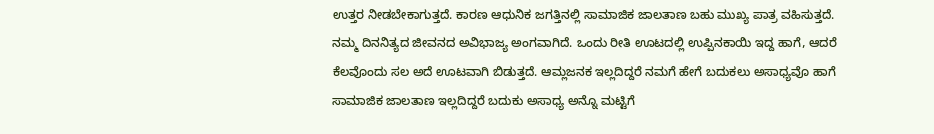ಉತ್ತರ ನೀಡಬೇಕಾಗುತ್ತದೆ. ಕಾರಣ ಆಧುನಿಕ ಜಗತ್ತಿನಲ್ಲಿ ಸಾಮಾಜಿಕ ಜಾಲತಾಣ ಬಹು ಮುಖ್ಯ ಪಾತ್ರ ವಹಿಸುತ್ತದೆ. ನಮ್ಮ ದಿನನಿತ್ಯದ ಜೀವನದ ಅವಿಭಾಜ್ಯ ಅಂಗವಾಗಿದೆ. ಒಂದು ರೀತಿ ಊಟದಲ್ಲಿ ಉಪ್ಪಿನಕಾಯಿ ಇದ್ದ ಹಾಗೆ, ಆದರೆ ಕೆಲವೊಂದು ಸಲ ಅದೆ ಊಟವಾಗಿ ಬಿಡುತ್ತದೆ. ಆಮ್ಲಜನಕ ಇಲ್ಲದಿದ್ದರೆ ನಮಗೆ ಹೇಗೆ ಬದುಕಲು ಅಸಾಧ್ಯವೊ ಹಾಗೆ ಸಾಮಾಜಿಕ ಜಾಲತಾಣ ಇಲ್ಲದಿದ್ದರೆ ಬದುಕು ಅಸಾಧ್ಯ ಅನ್ನೊ ಮಟ್ಟಿಗೆ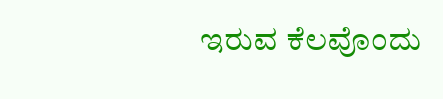ಇರುವ ಕೆಲವೊಂದು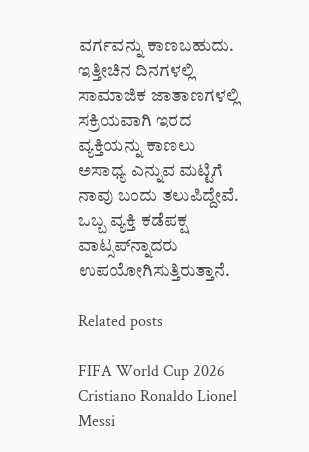ವರ್ಗವನ್ನು ಕಾಣಬಹುದು. ಇತ್ತೀಚಿನ ದಿನಗಳಲ್ಲಿ ಸಾಮಾಜಿಕ ಜಾತಾಣಗಳಲ್ಲಿ ಸಕ್ರಿಯವಾಗಿ ಇರದ ವ್ಯಕ್ತಿಯನ್ನು ಕಾಣಲು ಅಸಾಧ್ಯ ಎನ್ನುವ ಮಟ್ಟಿಗೆ ನಾವು ಬಂದು ತಲುಪಿದ್ದೇವೆ. ಒಬ್ಬ ವ್ಯಕ್ತಿ ಕಡೆಪಕ್ಷ ವಾಟ್ಸಪ್‌ನ್ನಾದರು ಉಪಯೋಗಿಸುತ್ತಿರುತ್ತಾನೆ.

Related posts

FIFA World Cup 2026 Cristiano Ronaldo Lionel Messi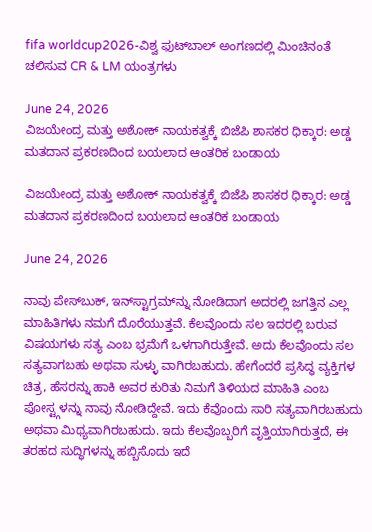fifa worldcup2026-ವಿಶ್ವ ಫುಟ್‍ಬಾಲ್ ಅಂಗಣದಲ್ಲಿ ಮಿಂಚಿನಂತೆ ಚಲಿಸುವ CR & LM ಯಂತ್ರಗಳು

June 24, 2026
ವಿಜಯೇಂದ್ರ ಮತ್ತು ಅಶೋಕ್ ನಾಯಕತ್ವಕ್ಕೆ ಬಿಜೆಪಿ ಶಾಸಕರ ಧಿಕ್ಕಾರ: ಅಡ್ಡ ಮತದಾನ ಪ್ರಕರಣದಿಂದ ಬಯಲಾದ ಆಂತರಿಕ ಬಂಡಾಯ

ವಿಜಯೇಂದ್ರ ಮತ್ತು ಅಶೋಕ್ ನಾಯಕತ್ವಕ್ಕೆ ಬಿಜೆಪಿ ಶಾಸಕರ ಧಿಕ್ಕಾರ: ಅಡ್ಡ ಮತದಾನ ಪ್ರಕರಣದಿಂದ ಬಯಲಾದ ಆಂತರಿಕ ಬಂಡಾಯ

June 24, 2026

ನಾವು ಪೇಸ್‌ಬುಕ್, ಇನ್‌ಸ್ಟಾಗ್ರಮ್‌ನ್ನು ನೋಡಿದಾಗ ಅದರಲ್ಲಿ ಜಗತ್ತಿನ ಎಲ್ಲ ಮಾಹಿತಿಗಳು ನಮಗೆ ದೊರೆಯುತ್ತವೆ. ಕೆಲವೊಂದು ಸಲ ಇದರಲ್ಲಿ ಬರುವ ವಿಷಯಗಳು ಸತ್ಯ ಎಂಬ ಭ್ರಮೆಗೆ ಒಳಗಾಗಿರುತ್ತೇವೆ. ಅದು ಕೆಲವೊಂದು ಸಲ ಸತ್ಯವಾಗಬಹು ಅಥವಾ ಸುಳ್ಳು ವಾಗಿರಬಹುದು. ಹೇಗೆಂದರೆ ಪ್ರಸಿದ್ಧ ವ್ಯಕ್ತಿಗಳ ಚಿತ್ರ, ಹೆಸರನ್ನು ಹಾಕಿ ಅವರ ಕುರಿತು ನಿಮಗೆ ತಿಳಿಯದ ಮಾಹಿತಿ ಎಂಬ ಪೋಸ್ಟ್ಗಳನ್ನು ನಾವು ನೋಡಿದ್ದೇವೆ. ಇದು ಕೆವೊಂದು ಸಾರಿ ಸತ್ಯವಾಗಿರಬಹುದು ಅಥವಾ ಮಿಥ್ಯವಾಗಿರಬಹುದು. ಇದು ಕೆಲವೊಬ್ಬರಿಗೆ ವೃತ್ತಿಯಾಗಿರುತ್ತದೆ, ಈ ತರಹದ ಸುದ್ಧಿಗಳನ್ನು ಹಬ್ಬಿಸೊದು ಇದೆ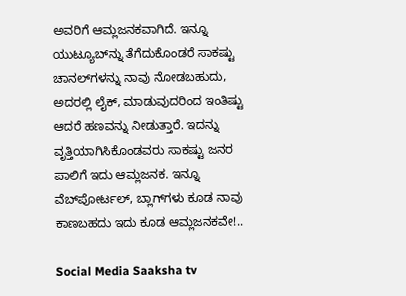ಅವರಿಗೆ ಆಮ್ಲಜನಕವಾಗಿದೆ. ಇನ್ನೂ ಯುಟ್ಯೂಬ್‌ನ್ನು ತೆಗೆದುಕೊಂಡರೆ ಸಾಕಷ್ಟು ಚಾನಲ್‌ಗಳನ್ನು ನಾವು ನೋಡಬಹುದು, ಅದರಲ್ಲಿ ಲೈಕ್, ಮಾಡುವುದರಿಂದ ಇಂತಿಷ್ಟು ಆದರೆ ಹಣವನ್ನು ನೀಡುತ್ತಾರೆ. ಇದನ್ನು ವೃತ್ತಿಯಾಗಿಸಿಕೊಂಡವರು ಸಾಕಷ್ಟು ಜನರ ಪಾಲಿಗೆ ಇದು ಆಮ್ಲಜನಕ. ಇನ್ನೂ ವೆಬ್‌ಪೋರ್ಟಲ್, ಬ್ಲಾಗ್‌ಗಳು ಕೂಡ ನಾವು ಕಾಣಬಹದು ಇದು ಕೂಡ ಆಮ್ಲಜನಕವೇ!..

Social Media Saaksha tv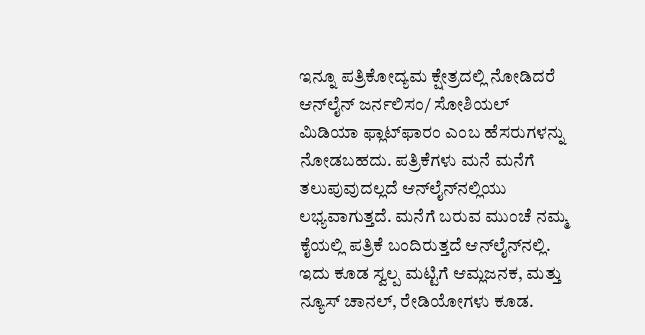ಇನ್ನೂ ಪತ್ರಿಕೋದ್ಯಮ ಕ್ಷೇತ್ರದಲ್ಲಿ ನೋಡಿದರೆ ಆನ್‌ಲೈನ್ ಜರ್ನಲಿಸಂ/ ಸೋಶಿಯಲ್ ಮಿಡಿಯಾ ಫ್ಲಾಟ್‌ಫಾರಂ ಎಂಬ ಹೆಸರುಗಳನ್ನು ನೋಡಬಹದು. ಪತ್ರಿಕೆಗಳು ಮನೆ ಮನೆಗೆ ತಲುಪುವುದಲ್ಲದೆ ಆನ್‌ಲೈನ್‌ನಲ್ಲಿಯು ಲಭ್ಯವಾಗುತ್ತದೆ. ಮನೆಗೆ ಬರುವ ಮುಂಚೆ ನಮ್ಮ ಕೈಯಲ್ಲಿ ಪತ್ರಿಕೆ ಬಂದಿರುತ್ತದೆ ಆನ್‌ಲೈನ್‌ನಲ್ಲಿ. ಇದು ಕೂಡ ಸ್ವಲ್ಪ ಮಟ್ಟಿಗೆ ಆಮ್ಲಜನಕ, ಮತ್ತು ನ್ಯೂಸ್ ಚಾನಲ್, ರೇಡಿಯೋಗಳು ಕೂಡ.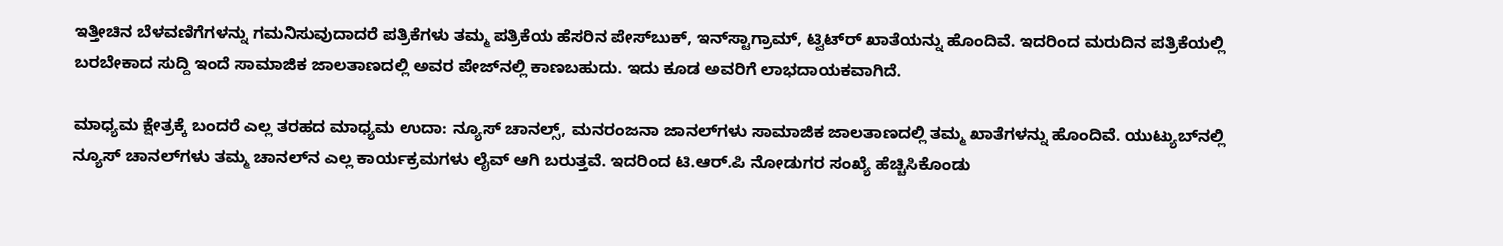ಇತ್ತೀಚಿನ ಬೆಳವಣಿಗೆಗಳನ್ನು ಗಮನಿಸುವುದಾದರೆ ಪತ್ರಿಕೆಗಳು ತಮ್ಮ ಪತ್ರಿಕೆಯ ಹೆಸರಿನ ಪೇಸ್‌ಬುಕ್, ಇನ್‌ಸ್ಟಾಗ್ರಾಮ್, ಟ್ವಿಟ್‌ರ್ ಖಾತೆಯನ್ನು ಹೊಂದಿವೆ. ಇದರಿಂದ ಮರುದಿನ ಪತ್ರಿಕೆಯಲ್ಲಿ ಬರಬೇಕಾದ ಸುದ್ದಿ ಇಂದೆ ಸಾಮಾಜಿಕ ಜಾಲತಾಣದಲ್ಲಿ ಅವರ ಪೇಜ್‌ನಲ್ಲಿ ಕಾಣಬಹುದು. ಇದು ಕೂಡ ಅವರಿಗೆ ಲಾಭದಾಯಕವಾಗಿದೆ.

ಮಾಧ್ಯಮ ಕ್ಷೇತ್ರಕ್ಕೆ ಬಂದರೆ ಎಲ್ಲ ತರಹದ ಮಾಧ್ಯಮ ಉದಾ: ನ್ಯೂಸ್ ಚಾನಲ್ಸ್, ಮನರಂಜನಾ ಜಾನಲ್‌ಗಳು ಸಾಮಾಜಿಕ ಜಾಲತಾಣದಲ್ಲಿ ತಮ್ಮ ಖಾತೆಗಳನ್ನು ಹೊಂದಿವೆ. ಯುಟ್ಯುಬ್‌ನಲ್ಲಿ ನ್ಯೂಸ್ ಚಾನಲ್‌ಗಳು ತಮ್ಮ ಚಾನಲ್‌ನ ಎಲ್ಲ ಕಾರ್ಯಕ್ರಮಗಳು ಲೈವ್ ಆಗಿ ಬರುತ್ತವೆ. ಇದರಿಂದ ಟಿ.ಆರ್.ಪಿ ನೋಡುಗರ ಸಂಖ್ಯೆ ಹೆಚ್ಚಿಸಿಕೊಂಡು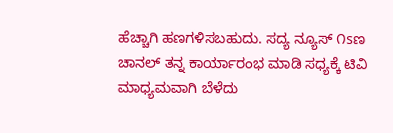ಹೆಚ್ಚಾಗಿ ಹಣಗಳಿಸಬಹುದು. ಸದ್ಯ ನ್ಯೂಸ್ ೧sಣ  ಚಾನಲ್ ತನ್ನ ಕಾರ್ಯಾರಂಭ ಮಾಡಿ ಸಧ್ಯಕ್ಕೆ ಟಿವಿ ಮಾಧ್ಯಮವಾಗಿ ಬೆಳೆದು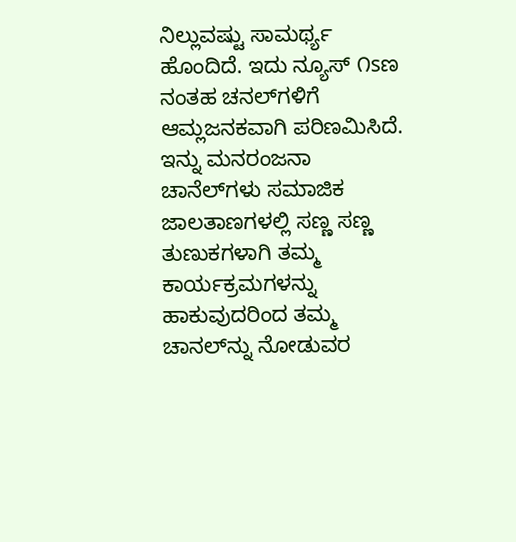ನಿಲ್ಲುವಷ್ಟು ಸಾಮರ್ಥ್ಯ ಹೊಂದಿದೆ. ಇದು ನ್ಯೂಸ್ ೧sಣ ನಂತಹ ಚನಲ್‌ಗಳಿಗೆ ಆಮ್ಲಜನಕವಾಗಿ ಪರಿಣಮಿಸಿದೆ. ಇನ್ನು ಮನರಂಜನಾ ಚಾನೆಲ್‌ಗಳು ಸಮಾಜಿಕ ಜಾಲತಾಣಗಳಲ್ಲಿ ಸಣ್ಣ ಸಣ್ಣ ತುಣುಕಗಳಾಗಿ ತಮ್ಮ ಕಾರ್ಯಕ್ರಮಗಳನ್ನು ಹಾಕುವುದರಿಂದ ತಮ್ಮ ಚಾನಲ್‌ನ್ನು ನೋಡುವರ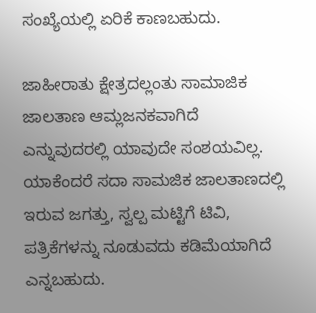ಸಂಖ್ಯೆಯಲ್ಲಿ ಏರಿಕೆ ಕಾಣಬಹುದು.

ಜಾಹೀರಾತು ಕ್ಷೇತ್ರದಲ್ಲಂತು ಸಾಮಾಜಿಕ ಜಾಲತಾಣ ಆಮ್ಲಜನಕವಾಗಿದೆ ಎನ್ನುವುದರಲ್ಲಿ ಯಾವುದೇ ಸಂಶಯವಿಲ್ಲ. ಯಾಕೆಂದರೆ ಸದಾ ಸಾಮಜಿಕ ಜಾಲತಾಣದಲ್ಲಿ ಇರುವ ಜಗತ್ತು, ಸ್ವಲ್ಪ ಮಟ್ಟಿಗೆ ಟಿವಿ, ಪತ್ರಿಕೆಗಳನ್ನು ನೂಡುವದು ಕಡಿಮೆಯಾಗಿದೆ ಎನ್ನಬಹುದು.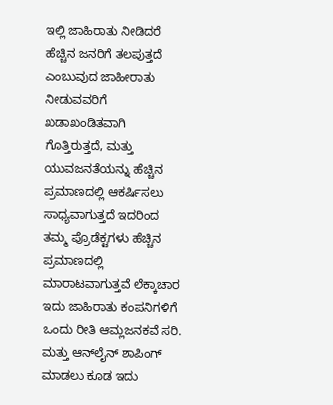ಇಲ್ಲಿ ಜಾಹಿರಾತು ನೀಡಿದರೆ ಹೆಚ್ಚಿನ ಜನರಿಗೆ ತಲಪುತ್ತದೆ ಎಂಬುವುದ ಜಾಹೀರಾತು ನೀಡುವವರಿಗೆ ಖಡಾಖಂಡಿತವಾಗಿ ಗೊತ್ತಿರುತ್ತದೆ, ಮತ್ತು ಯುವಜನತೆಯನ್ನು ಹೆಚ್ಚಿನ ಪ್ರಮಾಣದಲ್ಲಿ ಆಕರ್ಷಿಸಲು ಸಾಧ್ಯವಾಗುತ್ತದೆ ಇದರಿಂದ ತಮ್ಮ ಪ್ರೊಡೆಕ್ಟಗಳು ಹೆಚ್ಚಿನ ಪ್ರಮಾಣದಲ್ಲಿ ಮಾರಾಟವಾಗುತ್ತವೆ ಲೆಕ್ಕಾಚಾರ ಇದು ಜಾಹಿರಾತು ಕಂಪನಿಗಳಿಗೆ ಒಂದು ರೀತಿ ಆಮ್ಲಜನಕವೆ ಸರಿ. ಮತ್ತು ಆನ್‌ಲೈನ್ ಶಾಪಿಂಗ್ ಮಾಡಲು ಕೂಡ ಇದು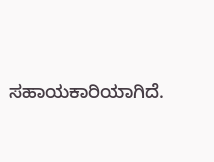ಸಹಾಯಕಾರಿಯಾಗಿದೆ.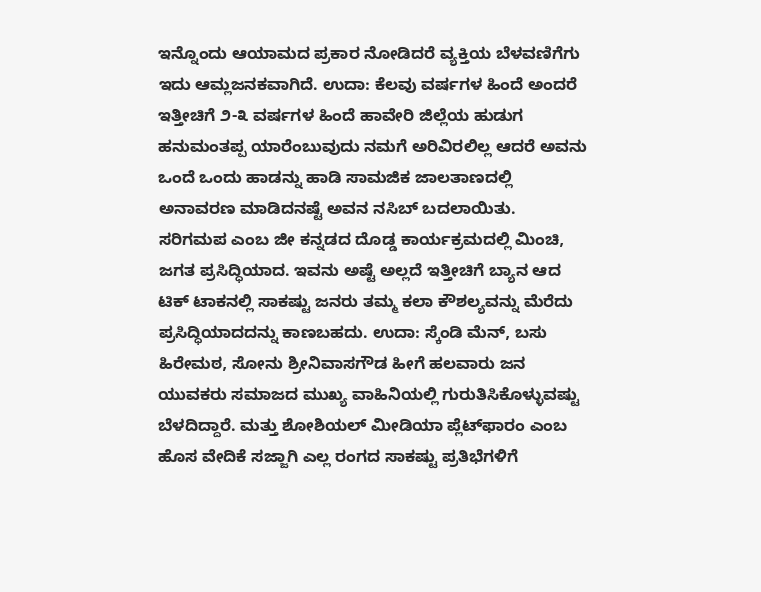ಇನ್ನೊಂದು ಆಯಾಮದ ಪ್ರಕಾರ ನೋಡಿದರೆ ವ್ಯಕ್ತಿಯ ಬೆಳವಣಿಗೆಗು ಇದು ಆಮ್ಲಜನಕವಾಗಿದೆ. ಉದಾ: ಕೆಲವು ವರ್ಷಗಳ ಹಿಂದೆ ಅಂದರೆ ಇತ್ತೀಚಿಗೆ ೨-೩ ವರ್ಷಗಳ ಹಿಂದೆ ಹಾವೇರಿ ಜಿಲ್ಲೆಯ ಹುಡುಗ ಹನುಮಂತಪ್ಪ ಯಾರೆಂಬುವುದು ನಮಗೆ ಅರಿವಿರಲಿಲ್ಲ ಆದರೆ ಅವನು ಒಂದೆ ಒಂದು ಹಾಡನ್ನು ಹಾಡಿ ಸಾಮಜಿಕ ಜಾಲತಾಣದಲ್ಲಿ ಅನಾವರಣ ಮಾಡಿದನಷ್ಟೆ ಅವನ ನಸಿಬ್ ಬದಲಾಯಿತು. ಸರಿಗಮಪ ಎಂಬ ಜೀ ಕನ್ನಡದ ದೊಡ್ಡ ಕಾರ್ಯಕ್ರಮದಲ್ಲಿ ಮಿಂಚಿ, ಜಗತ ಪ್ರಸಿದ್ಧಿಯಾದ. ಇವನು ಅಷ್ಟೆ ಅಲ್ಲದೆ ಇತ್ತೀಚಿಗೆ ಬ್ಯಾನ ಆದ ಟಿಕ್ ಟಾಕನಲ್ಲಿ ಸಾಕಷ್ಟು ಜನರು ತಮ್ಮ ಕಲಾ ಕೌಶಲ್ಯವನ್ನು ಮೆರೆದು ಪ್ರಸಿದ್ಧಿಯಾದದನ್ನು ಕಾಣಬಹದು. ಉದಾ: ಸ್ಕೆಂಡಿ ಮೆನ್, ಬಸು ಹಿರೇಮಠ, ಸೋನು ಶ್ರೀನಿವಾಸಗೌಡ ಹೀಗೆ ಹಲವಾರು ಜನ ಯುವಕರು ಸಮಾಜದ ಮುಖ್ಯ ವಾಹಿನಿಯಲ್ಲಿ ಗುರುತಿಸಿಕೊಳ್ಳುವಷ್ಟು ಬೆಳದಿದ್ದಾರೆ. ಮತ್ತು ಶೋಶಿಯಲ್ ಮೀಡಿಯಾ ಪ್ಲೆಟ್‌ಫಾರಂ ಎಂಬ ಹೊಸ ವೇದಿಕೆ ಸಜ್ಜಾಗಿ ಎಲ್ಲ ರಂಗದ ಸಾಕಷ್ಟು ಪ್ರತಿಭೆಗಳಿಗೆ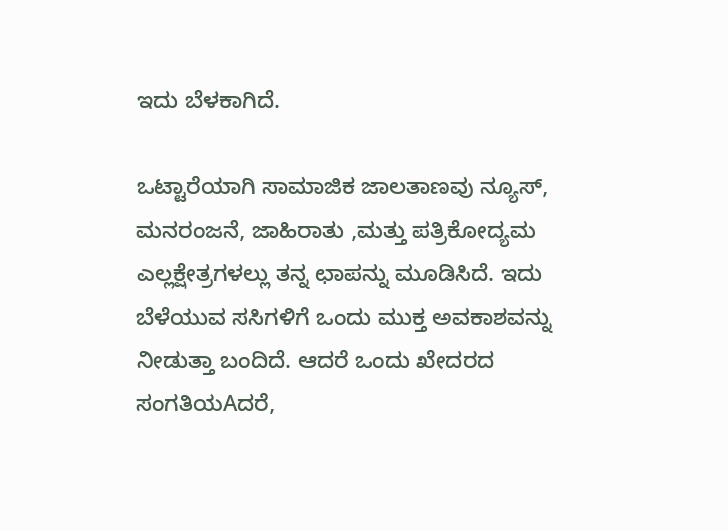ಇದು ಬೆಳಕಾಗಿದೆ.

ಒಟ್ಟಾರೆಯಾಗಿ ಸಾಮಾಜಿಕ ಜಾಲತಾಣವು ನ್ಯೂಸ್, ಮನರಂಜನೆ, ಜಾಹಿರಾತು ,ಮತ್ತು ಪತ್ರಿಕೋದ್ಯಮ ಎಲ್ಲಕ್ಷೇತ್ರಗಳಲ್ಲು ತನ್ನ ಛಾಪನ್ನು ಮೂಡಿಸಿದೆ. ಇದು ಬೆಳೆಯುವ ಸಸಿಗಳಿಗೆ ಒಂದು ಮುಕ್ತ ಅವಕಾಶವನ್ನು ನೀಡುತ್ತಾ ಬಂದಿದೆ. ಆದರೆ ಒಂದು ಖೇದರದ ಸಂಗತಿಯAದರೆ,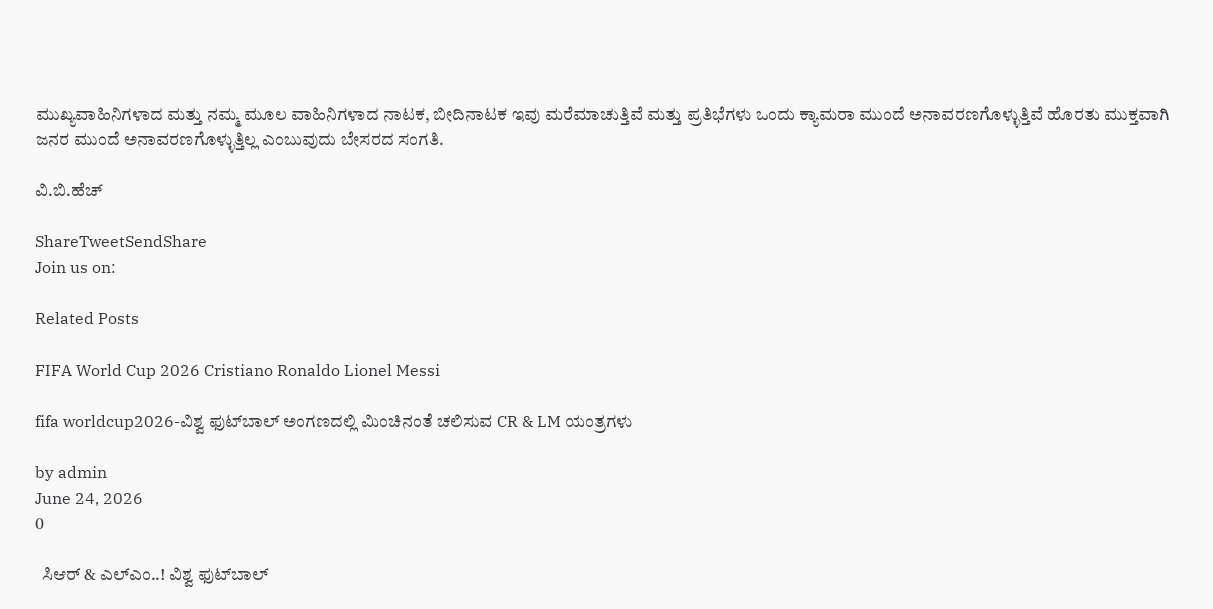ಮುಖ್ಯವಾಹಿನಿಗಳಾದ ಮತ್ತು ನಮ್ಮ ಮೂಲ ವಾಹಿನಿಗಳಾದ ನಾಟಕ, ಬೀದಿನಾಟಕ ಇವು ಮರೆಮಾಚುತ್ತಿವೆ ಮತ್ತು ಪ್ರತಿಭೆಗಳು ಒಂದು ಕ್ಯಾಮರಾ ಮುಂದೆ ಅನಾವರಣಗೊಳ್ಳುತ್ತಿವೆ ಹೊರತು ಮುಕ್ತವಾಗಿ ಜನರ ಮುಂದೆ ಅನಾವರಣಗೊಳ್ಳುತ್ತಿಲ್ಲ ಎಂಬುವುದು ಬೇಸರದ ಸಂಗತಿ.

ವಿ.ಬಿ.ಹೆಚ್

ShareTweetSendShare
Join us on:

Related Posts

FIFA World Cup 2026 Cristiano Ronaldo Lionel Messi

fifa worldcup2026-ವಿಶ್ವ ಫುಟ್‍ಬಾಲ್ ಅಂಗಣದಲ್ಲಿ ಮಿಂಚಿನಂತೆ ಚಲಿಸುವ CR & LM ಯಂತ್ರಗಳು

by admin
June 24, 2026
0

  ಸಿಆರ್ & ಎಲ್‍ಎಂ..! ವಿಶ್ವ ಫುಟ್‍ಬಾಲ್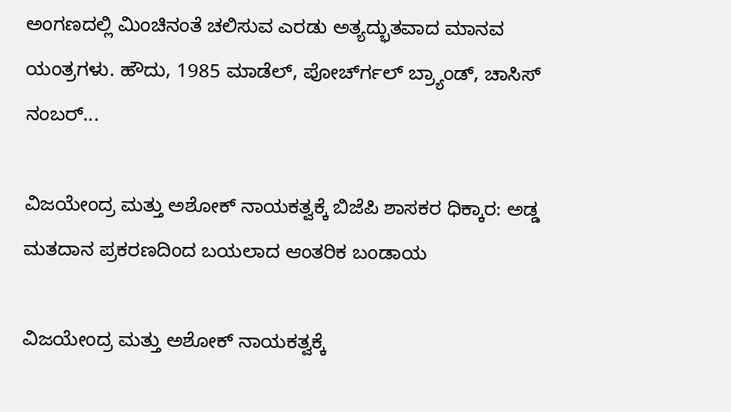ಅಂಗಣದಲ್ಲಿ ಮಿಂಚಿನಂತೆ ಚಲಿಸುವ ಎರಡು ಅತ್ಯದ್ಭುತವಾದ ಮಾನವ ಯಂತ್ರಗಳು. ಹೌದು, 1985 ಮಾಡೆಲ್, ಪೋರ್ಚ್‍ಗಲ್ ಬ್ರ್ಯಾಂಡ್, ಚಾಸಿಸ್ ನಂಬರ್...

ವಿಜಯೇಂದ್ರ ಮತ್ತು ಅಶೋಕ್ ನಾಯಕತ್ವಕ್ಕೆ ಬಿಜೆಪಿ ಶಾಸಕರ ಧಿಕ್ಕಾರ: ಅಡ್ಡ ಮತದಾನ ಪ್ರಕರಣದಿಂದ ಬಯಲಾದ ಆಂತರಿಕ ಬಂಡಾಯ

ವಿಜಯೇಂದ್ರ ಮತ್ತು ಅಶೋಕ್ ನಾಯಕತ್ವಕ್ಕೆ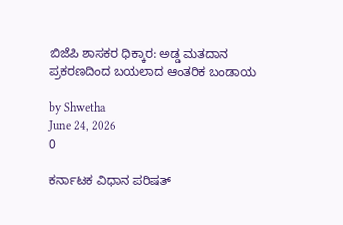ಬಿಜೆಪಿ ಶಾಸಕರ ಧಿಕ್ಕಾರ: ಅಡ್ಡ ಮತದಾನ ಪ್ರಕರಣದಿಂದ ಬಯಲಾದ ಆಂತರಿಕ ಬಂಡಾಯ

by Shwetha
June 24, 2026
0

ಕರ್ನಾಟಕ ವಿಧಾನ ಪರಿಷತ್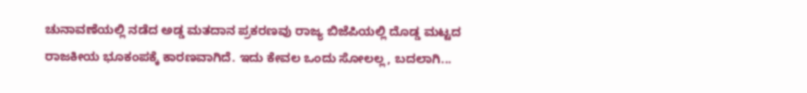ಚುನಾವಣೆಯಲ್ಲಿ ನಡೆದ ಅಡ್ಡ ಮತದಾನ ಪ್ರಕರಣವು ರಾಜ್ಯ ಬಿಜೆಪಿಯಲ್ಲಿ ದೊಡ್ಡ ಮಟ್ಟದ ರಾಜಕೀಯ ಭೂಕಂಪಕ್ಕೆ ಕಾರಣವಾಗಿದೆ. ಇದು ಕೇವಲ ಒಂದು ಸೋಲಲ್ಲ, ಬದಲಾಗಿ...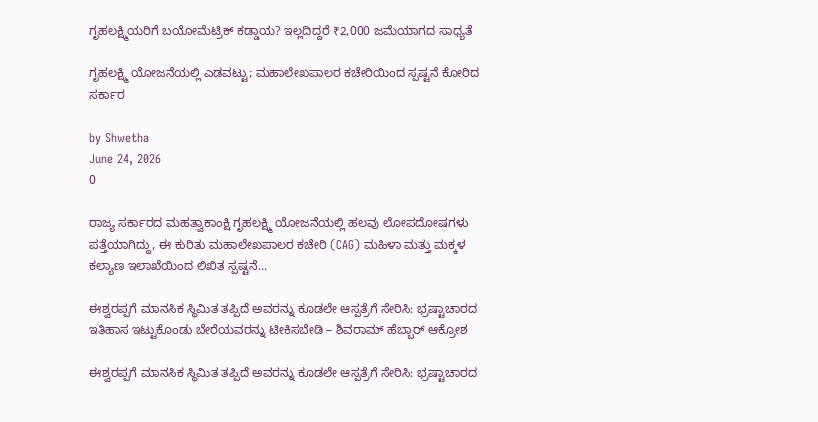ಗೃಹಲಕ್ಷ್ಮಿಯರಿಗೆ ಬಯೋಮೆಟ್ರಿಕ್ ಕಡ್ಡಾಯ? ಇಲ್ಲದಿದ್ದರೆ ₹2,000 ಜಮೆಯಾಗದ ಸಾಧ್ಯತೆ

ಗೃಹಲಕ್ಷ್ಮಿ ಯೋಜನೆಯಲ್ಲಿ ಎಡವಟ್ಟು; ಮಹಾಲೇಖಪಾಲರ ಕಚೇರಿಯಿಂದ ಸ್ಪಷ್ಟನೆ ಕೋರಿದ ಸರ್ಕಾರ

by Shwetha
June 24, 2026
0

ರಾಜ್ಯ ಸರ್ಕಾರದ ಮಹತ್ವಾಕಾಂಕ್ಷಿ ಗೃಹಲಕ್ಷ್ಮಿ ಯೋಜನೆಯಲ್ಲಿ ಹಲವು ಲೋಪದೋಷಗಳು ಪತ್ತೆಯಾಗಿದ್ದು, ಈ ಕುರಿತು ಮಹಾಲೇಖಪಾಲರ ಕಚೇರಿ (CAG) ಮಹಿಳಾ ಮತ್ತು ಮಕ್ಕಳ ಕಲ್ಯಾಣ ಇಲಾಖೆಯಿಂದ ಲಿಖಿತ ಸ್ಪಷ್ಟನೆ...

ಈಶ್ವರಪ್ಪಗೆ ಮಾನಸಿಕ ಸ್ಥಿಮಿತ ತಪ್ಪಿದೆ ಅವರನ್ನು ಕೂಡಲೇ ಆಸ್ಪತ್ರೆಗೆ ಸೇರಿಸಿ: ಭ್ರಷ್ಟಾಚಾರದ ಇತಿಹಾಸ ಇಟ್ಟುಕೊಂಡು ಬೇರೆಯವರನ್ನು ಟೀಕಿಸಬೇಡಿ – ಶಿವರಾಮ್ ಹೆಬ್ಬಾರ್ ಆಕ್ರೋಶ

ಈಶ್ವರಪ್ಪಗೆ ಮಾನಸಿಕ ಸ್ಥಿಮಿತ ತಪ್ಪಿದೆ ಅವರನ್ನು ಕೂಡಲೇ ಆಸ್ಪತ್ರೆಗೆ ಸೇರಿಸಿ: ಭ್ರಷ್ಟಾಚಾರದ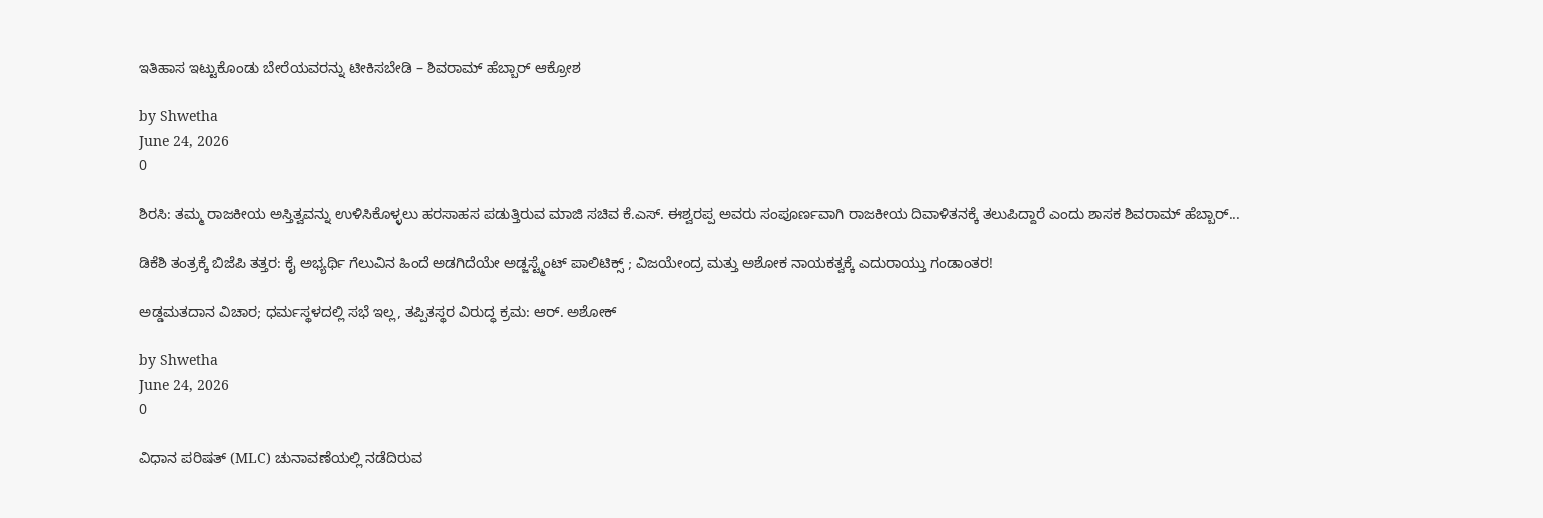ಇತಿಹಾಸ ಇಟ್ಟುಕೊಂಡು ಬೇರೆಯವರನ್ನು ಟೀಕಿಸಬೇಡಿ – ಶಿವರಾಮ್ ಹೆಬ್ಬಾರ್ ಆಕ್ರೋಶ

by Shwetha
June 24, 2026
0

ಶಿರಸಿ: ತಮ್ಮ ರಾಜಕೀಯ ಅಸ್ತಿತ್ವವನ್ನು ಉಳಿಸಿಕೊಳ್ಳಲು ಹರಸಾಹಸ ಪಡುತ್ತಿರುವ ಮಾಜಿ ಸಚಿವ ಕೆ.ಎಸ್. ಈಶ್ವರಪ್ಪ ಅವರು ಸಂಪೂರ್ಣವಾಗಿ ರಾಜಕೀಯ ದಿವಾಳಿತನಕ್ಕೆ ತಲುಪಿದ್ದಾರೆ ಎಂದು ಶಾಸಕ ಶಿವರಾಮ್ ಹೆಬ್ಬಾರ್...

ಡಿಕೆಶಿ ತಂತ್ರಕ್ಕೆ ಬಿಜೆಪಿ ತತ್ತರ: ಕೈ ಅಭ್ಯರ್ಥಿ ಗೆಲುವಿನ ಹಿಂದೆ ಅಡಗಿದೆಯೇ ಅಡ್ಜಸ್ಟ್ಮೆಂಟ್ ಪಾಲಿಟಿಕ್ಸ್ ; ವಿಜಯೇಂದ್ರ ಮತ್ತು ಅಶೋಕ ನಾಯಕತ್ವಕ್ಕೆ ಎದುರಾಯ್ತು ಗಂಡಾಂತರ!

ಅಡ್ಡಮತದಾನ ವಿಚಾರ; ಧರ್ಮಸ್ಥಳದಲ್ಲಿ ಸಭೆ ಇಲ್ಲ, ತಪ್ಪಿತಸ್ಥರ ವಿರುದ್ಧ ಕ್ರಮ: ಆರ್. ಅಶೋಕ್

by Shwetha
June 24, 2026
0

ವಿಧಾನ ಪರಿಷತ್ (MLC) ಚುನಾವಣೆಯಲ್ಲಿ ನಡೆದಿರುವ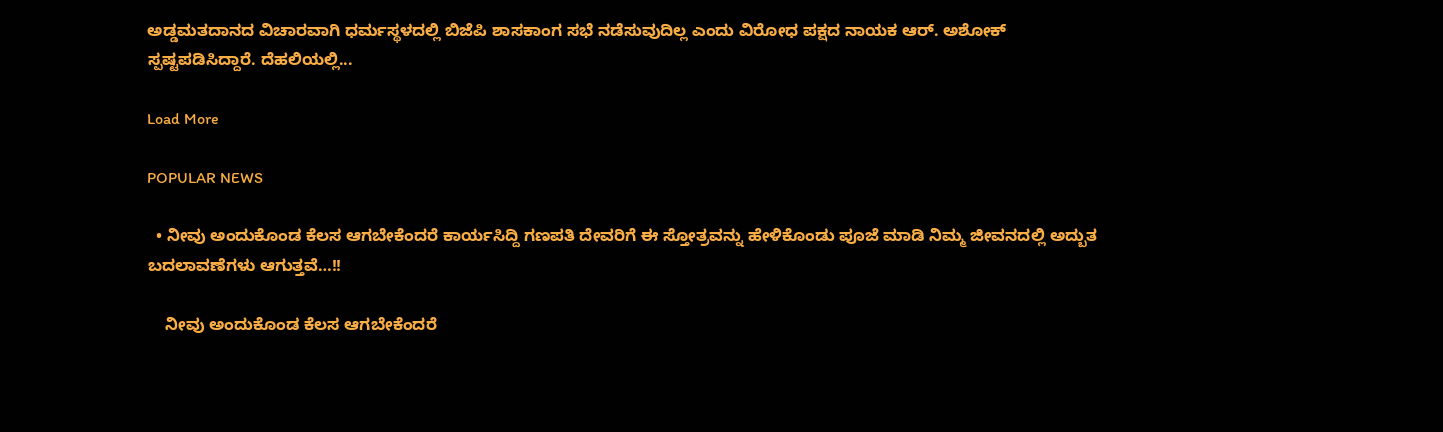ಅಡ್ಡಮತದಾನದ ವಿಚಾರವಾಗಿ ಧರ್ಮಸ್ಥಳದಲ್ಲಿ ಬಿಜೆಪಿ ಶಾಸಕಾಂಗ ಸಭೆ ನಡೆಸುವುದಿಲ್ಲ ಎಂದು ವಿರೋಧ ಪಕ್ಷದ ನಾಯಕ ಆರ್. ಅಶೋಕ್ ಸ್ಪಷ್ಟಪಡಿಸಿದ್ದಾರೆ. ದೆಹಲಿಯಲ್ಲಿ...

Load More

POPULAR NEWS

  • ನೀವು ಅಂದುಕೊಂಡ ಕೆಲಸ ಆಗಬೇಕೆಂದರೆ ಕಾರ್ಯಸಿದ್ದಿ ಗಣಪತಿ ದೇವರಿಗೆ ಈ ಸ್ತೋತ್ರವನ್ನು ಹೇಳಿಕೊಂಡು ಪೂಜೆ ಮಾಡಿ ನಿಮ್ಮ ಜೀವನದಲ್ಲಿ ಅದ್ಬುತ ಬದಲಾವಣೆಗಳು ಆಗುತ್ತವೆ…!!

    ನೀವು ಅಂದುಕೊಂಡ ಕೆಲಸ ಆಗಬೇಕೆಂದರೆ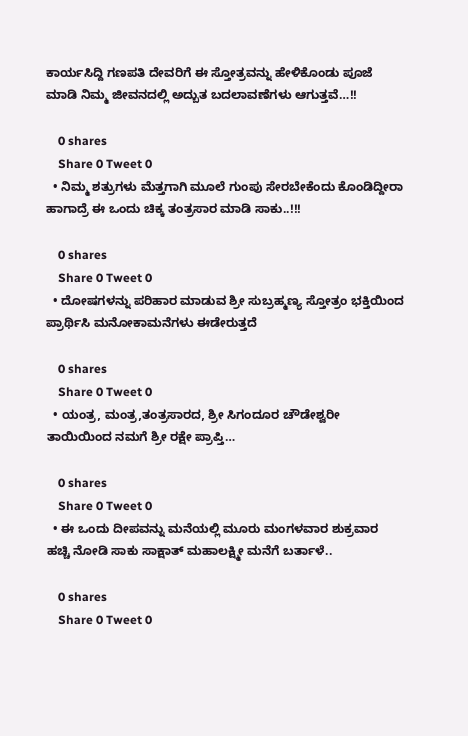ಕಾರ್ಯಸಿದ್ದಿ ಗಣಪತಿ ದೇವರಿಗೆ ಈ ಸ್ತೋತ್ರವನ್ನು ಹೇಳಿಕೊಂಡು ಪೂಜೆ ಮಾಡಿ ನಿಮ್ಮ ಜೀವನದಲ್ಲಿ ಅದ್ಬುತ ಬದಲಾವಣೆಗಳು ಆಗುತ್ತವೆ…!!

    0 shares
    Share 0 Tweet 0
  • ನಿಮ್ಮ ಶತ್ರುಗಳು ಮೆತ್ತಗಾಗಿ ಮೂಲೆ ಗುಂಪು ಸೇರಬೇಕೆಂದು ಕೊಂಡಿದ್ದೀರಾ ಹಾಗಾದ್ರೆ ಈ ಒಂದು ಚಿಕ್ಕ ತಂತ್ರಸಾರ ಮಾಡಿ ಸಾಕು..!!!

    0 shares
    Share 0 Tweet 0
  • ದೋಷಗಳನ್ನು ಪರಿಹಾರ ಮಾಡುವ ಶ್ರೀ ಸುಬ್ರಹ್ಮಣ್ಯ ಸ್ತೋತ್ರಂ ಭಕ್ತಿಯಿಂದ ಪ್ರಾರ್ಥಿಸಿ ಮನೋಕಾಮನೆಗಳು ಈಡೇರುತ್ತದೆ

    0 shares
    Share 0 Tweet 0
  • ಯಂತ್ರ, ಮಂತ್ರ,ತಂತ್ರಸಾರದ, ಶ್ರೀ ಸಿಗಂದೂರ ಚೌಡೇಶ್ವರೀ ತಾಯಿಯಿಂದ ನಮಗೆ ಶ್ರೀ ರಕ್ಷೇ ಪ್ರಾಪ್ತಿ…

    0 shares
    Share 0 Tweet 0
  • ಈ ಒಂದು ದೀಪವನ್ನು ಮನೆಯಲ್ಲಿ ಮೂರು ಮಂಗಳವಾರ ಶುಕ್ರವಾರ ಹಚ್ಚಿ ನೋಡಿ ಸಾಕು ಸಾಕ್ಷಾತ್ ಮಹಾಲಕ್ಷ್ಮೀ ಮನೆಗೆ ಬರ್ತಾಳೆ..

    0 shares
    Share 0 Tweet 0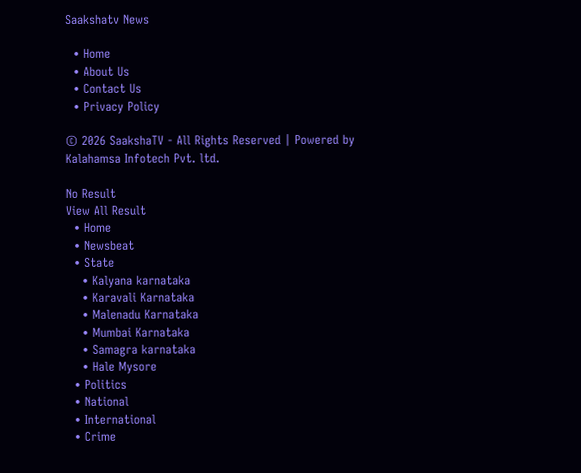Saakshatv News

  • Home
  • About Us
  • Contact Us
  • Privacy Policy

© 2026 SaakshaTV - All Rights Reserved | Powered by Kalahamsa Infotech Pvt. ltd.

No Result
View All Result
  • Home
  • Newsbeat
  • State
    • Kalyana karnataka
    • Karavali Karnataka
    • Malenadu Karnataka
    • Mumbai Karnataka
    • Samagra karnataka
    • Hale Mysore
  • Politics
  • National
  • International
  • Crime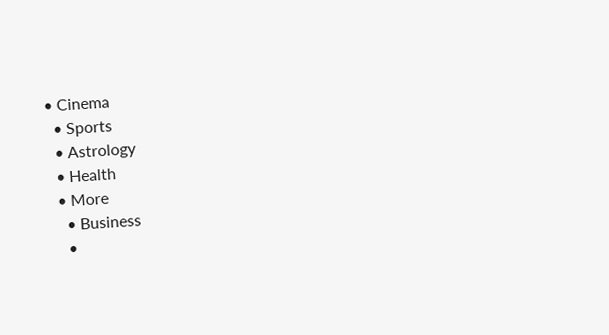• Cinema
  • Sports
  • Astrology
  • Health
  • More
    • Business
    •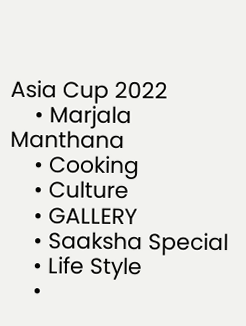Asia Cup 2022
    • Marjala Manthana
    • Cooking
    • Culture
    • GALLERY
    • Saaksha Special
    • Life Style
    •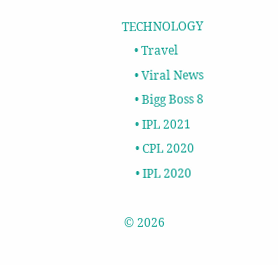TECHNOLOGY
    • Travel
    • Viral News
    • Bigg Boss 8
    • IPL 2021
    • CPL 2020
    • IPL 2020

© 2026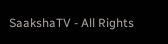SaakshaTV - All Rights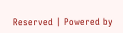Reserved | Powered by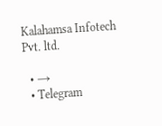Kalahamsa Infotech Pvt. ltd.

  • →
  • Telegram